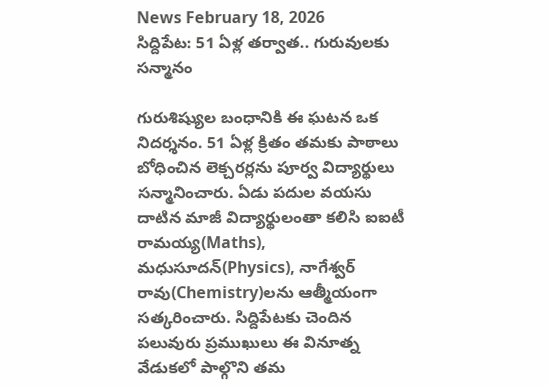News February 18, 2026
సిద్దిపేట: 51 ఏళ్ల తర్వాత.. గురువులకు సన్మానం

గురుశిష్యుల బంధానికి ఈ ఘటన ఒక నిదర్శనం. 51 ఏళ్ల క్రితం తమకు పాఠాలు బోధించిన లెక్చరర్లను పూర్వ విద్యార్థులు సన్మానించారు. ఏడు పదుల వయసు దాటిన మాజీ విద్యార్థులంతా కలిసి ఐఐటీ రామయ్య(Maths), మధుసూదన్(Physics), నాగేశ్వర్ రావు(Chemistry)లను ఆత్మీయంగా సత్కరించారు. సిద్దిపేటకు చెందిన పలువురు ప్రముఖులు ఈ వినూత్న వేడుకలో పాల్గొని తమ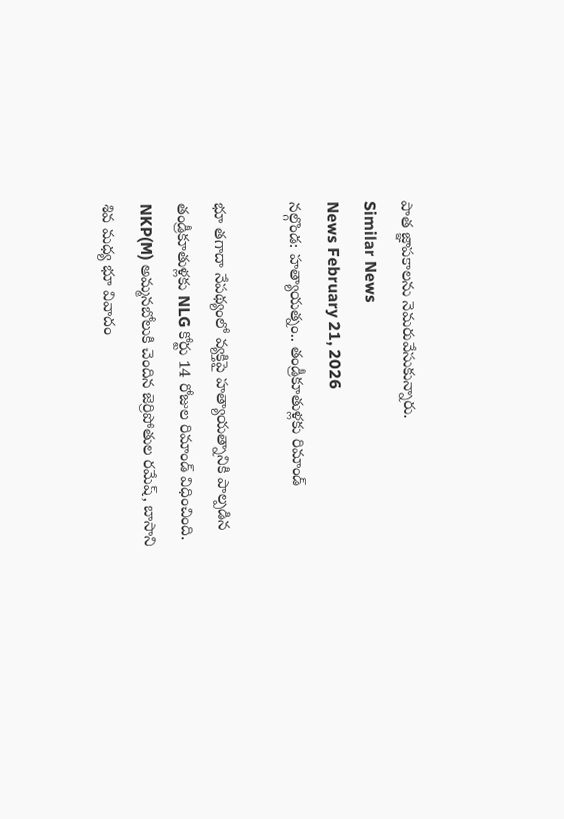పాత జ్ఞాపకాలను నెమరువేసుకున్నారు.
Similar News
News February 21, 2026
నల్గొండ: హత్యాయత్నం.. తండ్రీకూతుళ్లకు రిమాండ్

భూ తగాదా నేపథ్యంలో వ్యక్తిపై హత్యాయత్నానికి పాల్పడిన తండ్రీకూతుళ్లకు NLG కోర్టు 14 రోజుల రిమాండ్ విధించింది. NKP(M) అమ్మనబోలుకి చెందిన జెర్రిపోతుల రమేష్, బాసాని శివ మధ్య భూ వివాదం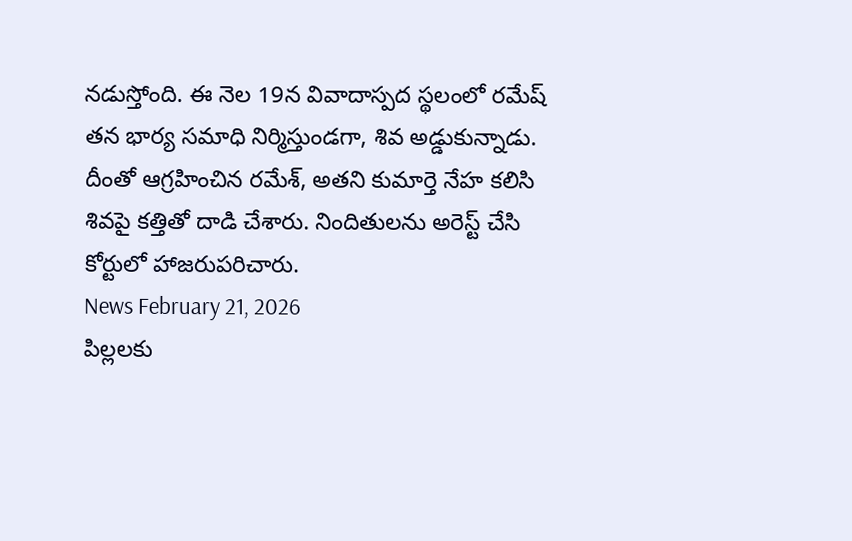నడుస్తోంది. ఈ నెల 19న వివాదాస్పద స్థలంలో రమేష్ తన భార్య సమాధి నిర్మిస్తుండగా, శివ అడ్డుకున్నాడు. దీంతో ఆగ్రహించిన రమేశ్, అతని కుమార్తె నేహ కలిసి శివపై కత్తితో దాడి చేశారు. నిందితులను అరెస్ట్ చేసి కోర్టులో హాజరుపరిచారు.
News February 21, 2026
పిల్లలకు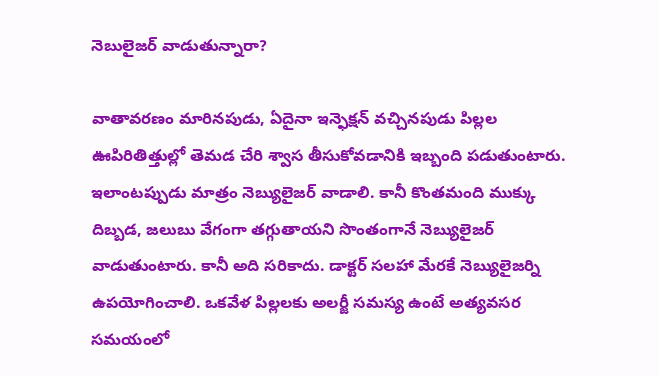నెబులైజర్ వాడుతున్నారా?

వాతావరణం మారినపుడు, ఏదైనా ఇన్ఫెక్షన్ వచ్చినపుడు పిల్లల ఊపిరితిత్తుల్లో తెమడ చేరి శ్వాస తీసుకోవడానికి ఇబ్బంది పడుతుంటారు. ఇలాంటప్పుడు మాత్రం నెబ్యులైజర్ వాడాలి. కానీ కొంతమంది ముక్కు దిబ్బడ, జలుబు వేగంగా తగ్గుతాయని సొంతంగానే నెబ్యులైజర్ వాడుతుంటారు. కానీ అది సరికాదు. డాక్టర్ సలహా మేరకే నెబ్యులైజర్ని ఉపయోగించాలి. ఒకవేళ పిల్లలకు అలర్జీ సమస్య ఉంటే అత్యవసర సమయంలో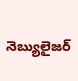నెబ్యులైజర్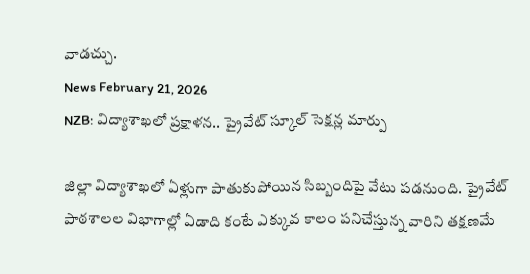వాడచ్చు.
News February 21, 2026
NZB: విద్యాశాఖలో ప్రక్షాళన.. ప్రైవేట్ స్కూల్ సెక్షన్ల మార్పు

జిల్లా విద్యాశాఖలో ఏళ్లుగా పాతుకుపోయిన సిబ్బందిపై వేటు పడనుంది. ప్రైవేట్ పాఠశాలల విభాగాల్లో ఏడాది కంటే ఎక్కువ కాలం పనిచేస్తున్న వారిని తక్షణమే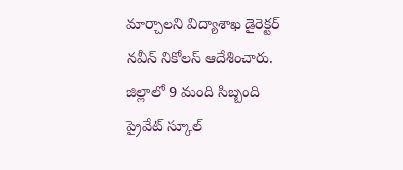మార్చాలని విద్యాశాఖ డైరెక్టర్ నవీన్ నికోలస్ ఆదేశించారు. జిల్లాలో 9 మంది సిబ్బంది ప్రైవేట్ స్కూల్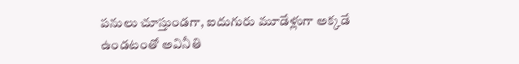పనులు చూస్తుండగా, ఐదుగురు మూడేళ్లుగా అక్కడే ఉండటంతో అవినీతి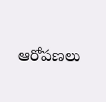ఆరోపణలు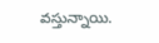వస్తున్నాయి.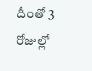దీంతో 3 రోజుల్లో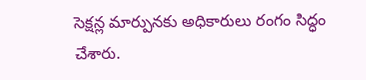సెక్షన్ల మార్పునకు అధికారులు రంగం సిద్ధం చేశారు.